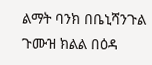ልማት ባንክ በቤኒሻንጉል ጉሙዝ ክልል በዕዳ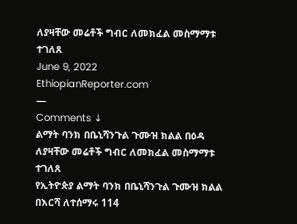ለያዛቸው መሬቶች ግብር ለመክፈል መስማማቱ ተገለጸ
June 9, 2022
EthiopianReporter.com
—
Comments ↓
ልማት ባንክ በቤኒሻንጉል ጉሙዝ ክልል በዕዳ ለያዛቸው መሬቶች ግብር ለመክፈል መስማማቱ ተገለጸ
የኢትዮጵያ ልማት ባንክ በቤኒሻንጉል ጉሙዝ ክልል በእርሻ ለተሰማሩ 114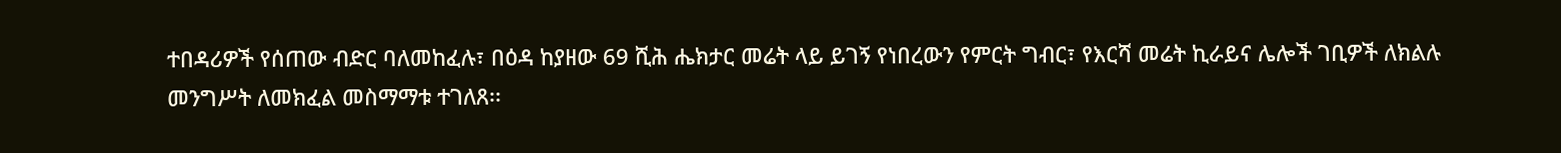ተበዳሪዎች የሰጠው ብድር ባለመከፈሉ፣ በዕዳ ከያዘው 69 ሺሕ ሔክታር መሬት ላይ ይገኝ የነበረውን የምርት ግብር፣ የእርሻ መሬት ኪራይና ሌሎች ገቢዎች ለክልሉ መንግሥት ለመክፈል መስማማቱ ተገለጸ፡፡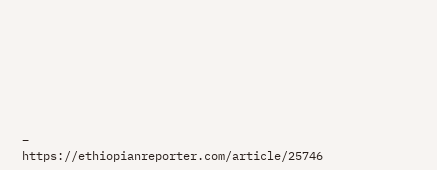–
https://ethiopianreporter.com/article/25746